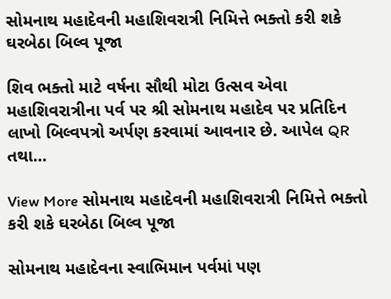સોમનાથ મહાદેવની મહાશિવરાત્રી નિમિત્તે ભક્તો કરી શકે ઘરબેઠા બિલ્વ પૂજા

શિવ ભક્તો માટે વર્ષના સૌથી મોટા ઉત્સવ એવા મહાશિવરાત્રીના પર્વ પર શ્રી સોમનાથ મહાદેવ પર પ્રતિદિન લાખો બિલ્વપત્રો અર્પણ કરવામાં આવનાર છે. આપેલ QR તથા…

View More સોમનાથ મહાદેવની મહાશિવરાત્રી નિમિત્તે ભક્તો કરી શકે ઘરબેઠા બિલ્વ પૂજા

સોમનાથ મહાદેવના સ્વાભિમાન પર્વમાં પણ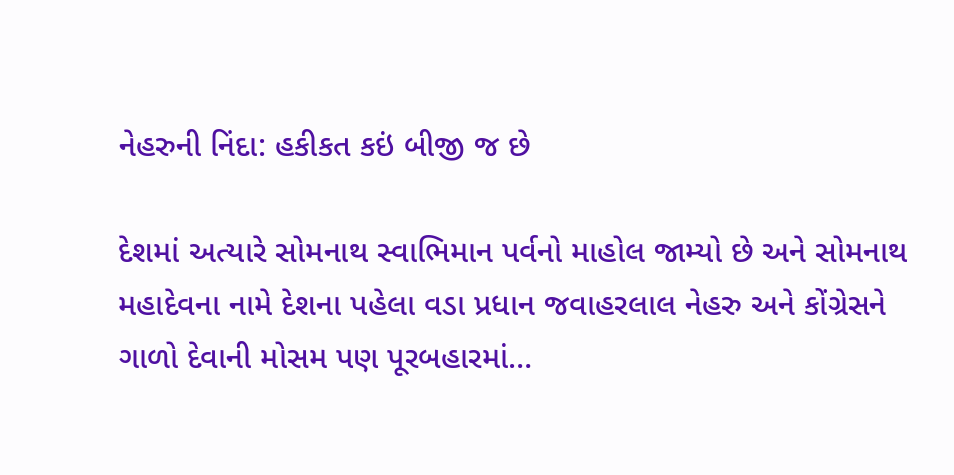નેહરુની નિંદા: હકીકત કઇં બીજી જ છે

દેશમાં અત્યારે સોમનાથ સ્વાભિમાન પર્વનો માહોલ જામ્યો છે અને સોમનાથ મહાદેવના નામે દેશના પહેલા વડા પ્રધાન જવાહરલાલ નેહરુ અને કોંગ્રેસને ગાળો દેવાની મોસમ પણ પૂરબહારમાં…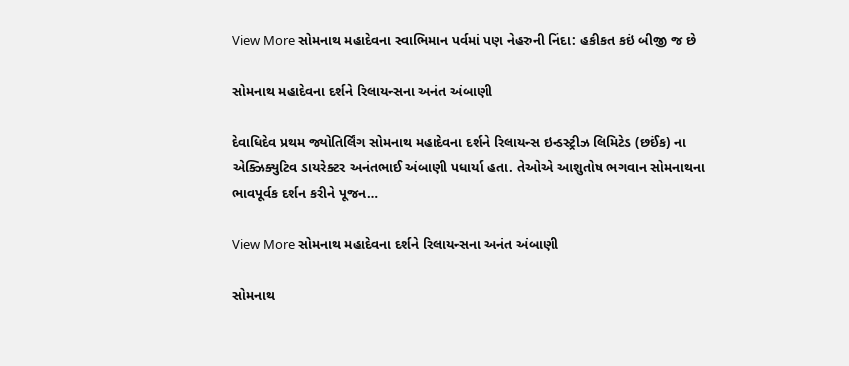View More સોમનાથ મહાદેવના સ્વાભિમાન પર્વમાં પણ નેહરુની નિંદા: હકીકત કઇં બીજી જ છે

સોમનાથ મહાદેવના દર્શને રિલાયન્સના અનંત અંબાણી

દેવાધિદેવ પ્રથમ જ્યોતિર્લિંગ સોમનાથ મહાદેવના દર્શને રિલાયન્સ ઇન્ડસ્ટ્રીઝ લિમિટેડ (છઈંક) ના એક્ઝિક્યુટિવ ડાયરેક્ટર અનંતભાઈ અંબાણી પધાર્યા હતા. તેઓએ આશુતોષ ભગવાન સોમનાથના ભાવપૂર્વક દર્શન કરીને પૂજન…

View More સોમનાથ મહાદેવના દર્શને રિલાયન્સના અનંત અંબાણી

સોમનાથ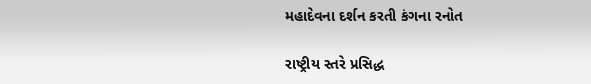મહાદેવના દર્શન કરતી કંગના રનોત

રાષ્ટ્રીય સ્તરે પ્રસિદ્ધ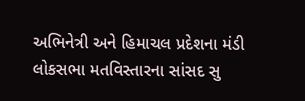અભિનેત્રી અને હિમાચલ પ્રદેશના મંડી લોકસભા મતવિસ્તારના સાંસદ સુ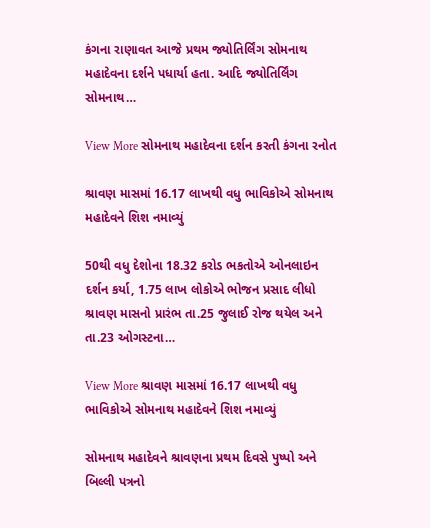કંગના રાણાવત આજે પ્રથમ જ્યોતિર્લિંગ સોમનાથ મહાદેવના દર્શને પધાર્યા હતા. આદિ જ્યોતિર્લિંગ સોમનાથ…

View More સોમનાથ મહાદેવના દર્શન કરતી કંગના રનોત

શ્રાવણ માસમાં 16.17 લાખથી વધુ ભાવિકોએ સોમનાથ મહાદેવને શિશ નમાવ્યું

50થી વધુ દેશોના 18.32 કરોડ ભકતોએ ઓનલાઇન દર્શન કર્યા, 1.75 લાખ લોકોએ ભોજન પ્રસાદ લીધો શ્રાવણ માસનો પ્રારંભ તા.25 જુલાઈ રોજ થયેલ અને તા.23 ઓગસ્ટના…

View More શ્રાવણ માસમાં 16.17 લાખથી વધુ ભાવિકોએ સોમનાથ મહાદેવને શિશ નમાવ્યું

સોમનાથ મહાદેવને શ્રાવણના પ્રથમ દિવસે પુષ્પો અને બિલ્લી પત્રનો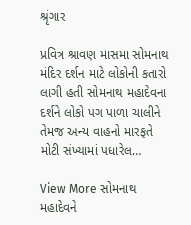શ્રૃંગાર

પ્રવિત્ર શ્રાવણ માસમા સોમનાથ મંદિર દર્શન માટે લોકોની કતારો લાગી હતી સોમનાથ મહાદેવના દર્શને લોકો પગ પાળા ચાલીને તેમજ અન્ય વાહનો મારફતે મોટી સંખ્યામાં પધારેલ…

View More સોમનાથ મહાદેવને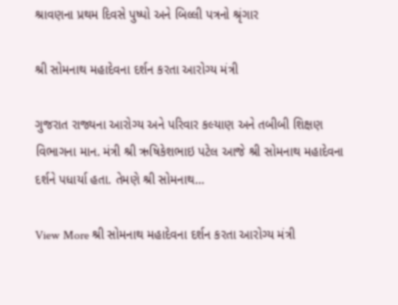શ્રાવણના પ્રથમ દિવસે પુષ્પો અને બિલ્લી પત્રનો શ્રૃંગાર

શ્રી સોમનાથ મહાદેવના દર્શન કરતા આરોગ્ય મંત્રી

ગુજરાત રાજ્યના આરોગ્ય અને પરિવાર કલ્યાણ અને તબીબી શિક્ષણ વિભાગના માન. મંત્રી શ્રી ઋષિકેશભાઇ પટેલ આજે શ્રી સોમનાથ મહાદેવના દર્શને પધાર્યા હતા. તેમણે શ્રી સોમનાથ…

View More શ્રી સોમનાથ મહાદેવના દર્શન કરતા આરોગ્ય મંત્રી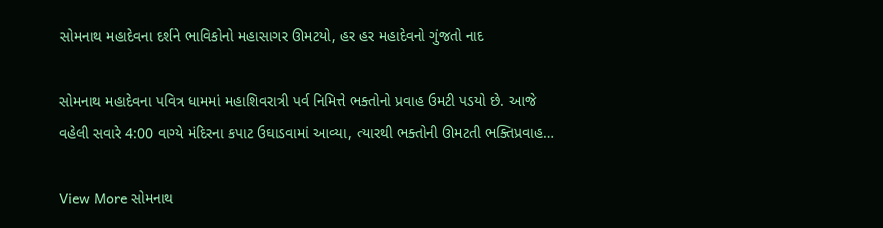સોમનાથ મહાદેવના દર્શને ભાવિકોનો મહાસાગર ઊમટયો, હર હર મહાદેવનો ગુંજતો નાદ

સોમનાથ મહાદેવના પવિત્ર ધામમાં મહાશિવરાત્રી પર્વ નિમિત્તે ભક્તોનો પ્રવાહ ઉમટી પડયો છે. આજે વહેલી સવારે 4:00 વાગ્યે મંદિરના કપાટ ઉઘાડવામાં આવ્યા, ત્યારથી ભક્તોની ઊમટતી ભક્તિપ્રવાહ…

View More સોમનાથ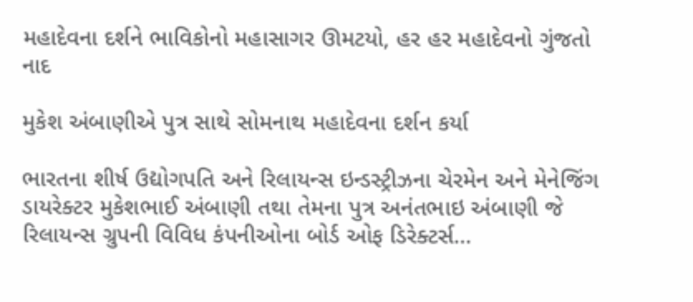મહાદેવના દર્શને ભાવિકોનો મહાસાગર ઊમટયો, હર હર મહાદેવનો ગુંજતો નાદ

મુકેશ અંબાણીએ પુત્ર સાથે સોમનાથ મહાદેવના દર્શન કર્યા

ભારતના શીર્ષ ઉદ્યોગપતિ અને રિલાયન્સ ઇન્ડસ્ટ્રીઝના ચેરમેન અને મેનેજિંગ ડાયરેક્ટર મુકેશભાઈ અંબાણી તથા તેમના પુત્ર અનંતભાઇ અંબાણી જે રિલાયન્સ ગ્રુપની વિવિધ કંપનીઓના બોર્ડ ઓફ ડિરેક્ટર્સ…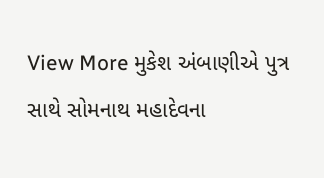View More મુકેશ અંબાણીએ પુત્ર સાથે સોમનાથ મહાદેવના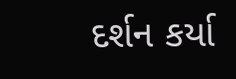દર્શન કર્યા